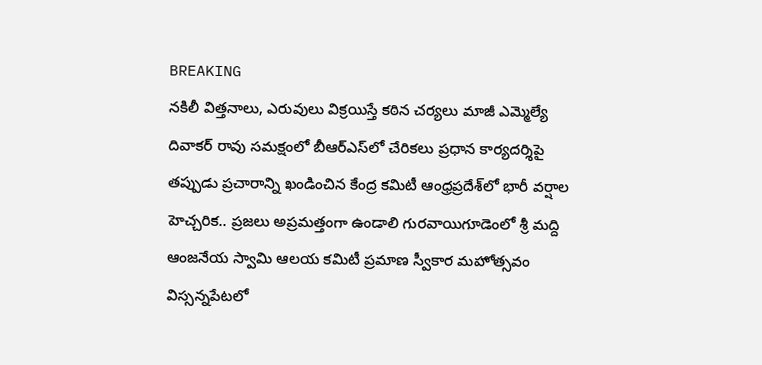BREAKING
నకిలీ విత్తనాలు, ఎరువులు విక్రయిస్తే కఠిన చర్యలు మాజీ ఎమ్మెల్యే దివాకర్ రావు సమక్షంలో బీఆర్‌ఎస్‌లో చేరికలు ప్రధాన కార్యదర్శిపై తప్పుడు ప్రచారాన్ని ఖండించిన కేంద్ర కమిటీ ఆంధ్రప్రదేశ్‌లో భారీ వర్షాల హెచ్చరిక.. ప్రజలు అప్రమత్తంగా ఉండాలి గురవాయిగూడెంలో శ్రీ మద్ది ఆంజనేయ స్వామి ఆలయ కమిటీ ప్రమాణ స్వీకార మహోత్సవం విస్సన్నపేటలో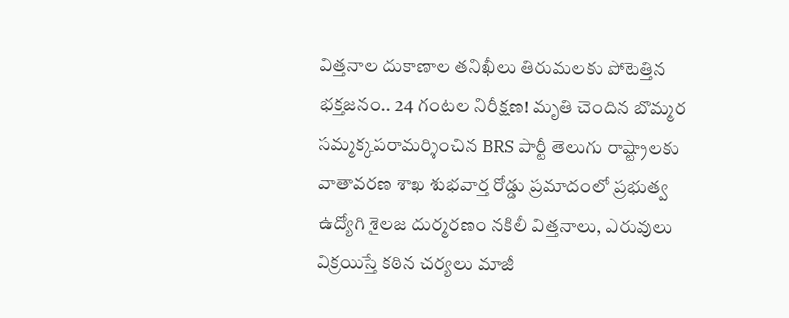విత్తనాల దుకాణాల తనిఖీలు తిరుమలకు పోటెత్తిన భక్తజనం.. 24 గంటల నిరీక్షణ! మృతి చెందిన బొమ్మర సమ్మక్కపరామర్శించిన BRS పార్టీ తెలుగు రాష్ట్రాలకు వాతావరణ శాఖ శుభవార్త రోడ్డు ప్రమాదంలో ప్రభుత్వ ఉద్యోగి శైలజ దుర్మరణం నకిలీ విత్తనాలు, ఎరువులు విక్రయిస్తే కఠిన చర్యలు మాజీ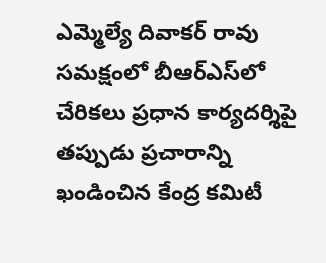ఎమ్మెల్యే దివాకర్ రావు సమక్షంలో బీఆర్‌ఎస్‌లో చేరికలు ప్రధాన కార్యదర్శిపై తప్పుడు ప్రచారాన్ని ఖండించిన కేంద్ర కమిటీ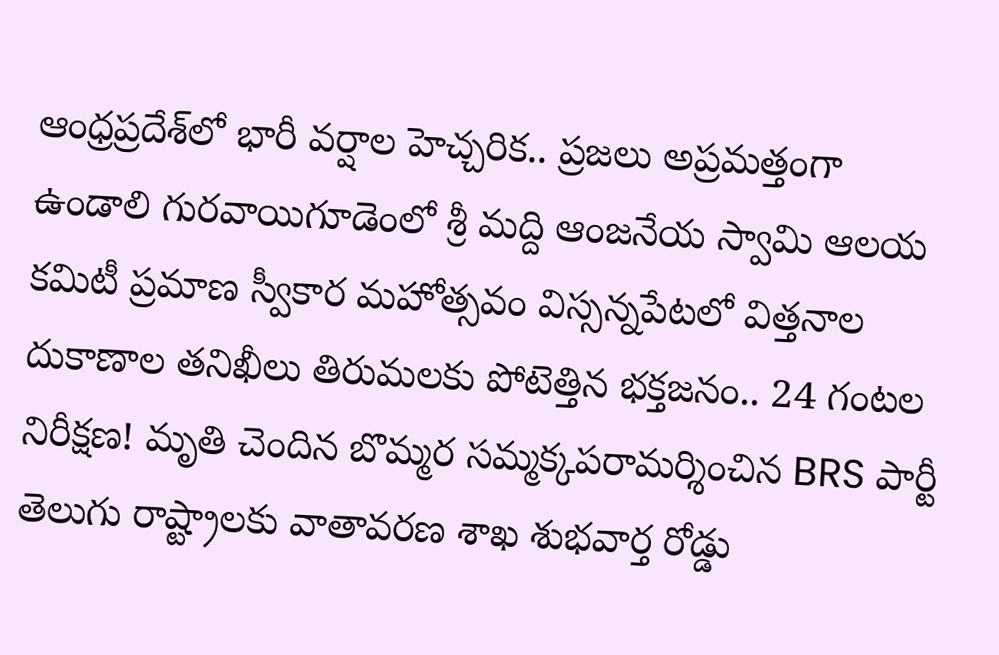ఆంధ్రప్రదేశ్‌లో భారీ వర్షాల హెచ్చరిక.. ప్రజలు అప్రమత్తంగా ఉండాలి గురవాయిగూడెంలో శ్రీ మద్ది ఆంజనేయ స్వామి ఆలయ కమిటీ ప్రమాణ స్వీకార మహోత్సవం విస్సన్నపేటలో విత్తనాల దుకాణాల తనిఖీలు తిరుమలకు పోటెత్తిన భక్తజనం.. 24 గంటల నిరీక్షణ! మృతి చెందిన బొమ్మర సమ్మక్కపరామర్శించిన BRS పార్టీ తెలుగు రాష్ట్రాలకు వాతావరణ శాఖ శుభవార్త రోడ్డు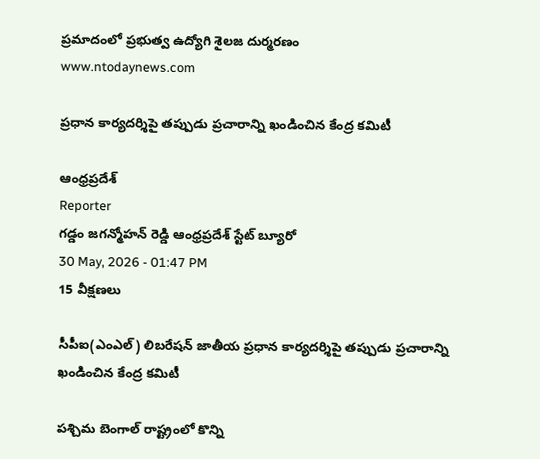ప్రమాదంలో ప్రభుత్వ ఉద్యోగి శైలజ దుర్మరణం
www.ntodaynews.com

ప్రధాన కార్యదర్శిపై తప్పుడు ప్రచారాన్ని ఖండించిన కేంద్ర కమిటీ

ఆంధ్రప్రదేశ్
Reporter
గడ్డం జగన్మోహన్ రెడ్డి ఆంధ్రప్రదేశ్ స్టేట్ బ్యూరో
30 May, 2026 - 01:47 PM
15 వీక్షణలు

సీపీఐ(ఎంఎల్) లిబరేషన్ జాతీయ ప్రధాన కార్యదర్శిపై తప్పుడు ప్రచారాన్ని ఖండించిన కేంద్ర కమిటీ

పశ్చిమ బెంగాల్ రాష్ట్రంలో కొన్ని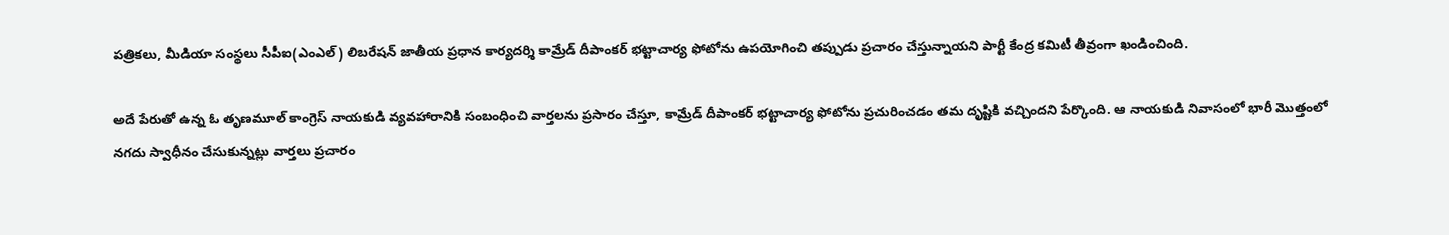పత్రికలు, మీడియా సంస్థలు సీపీఐ(ఎంఎల్) లిబరేషన్ జాతీయ ప్రధాన కార్యదర్శి కామ్రేడ్ దీపాంకర్ భట్టాచార్య ఫోటోను ఉపయోగించి తప్పుడు ప్రచారం చేస్తున్నాయని పార్టీ కేంద్ర కమిటీ తీవ్రంగా ఖండించింది.

అదే పేరుతో ఉన్న ఓ తృణమూల్ కాంగ్రెస్ నాయకుడి వ్యవహారానికి సంబంధించి వార్తలను ప్రసారం చేస్తూ, కామ్రేడ్ దీపాంకర్ భట్టాచార్య ఫోటోను ప్రచురించడం తమ దృష్టికి వచ్చిందని పేర్కొంది. ఆ నాయకుడి నివాసంలో భారీ మొత్తంలో నగదు స్వాధీనం చేసుకున్నట్లు వార్తలు ప్రచారం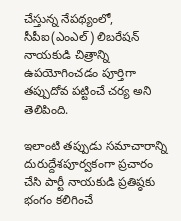చేస్తున్న నేపథ్యంలో, సీపీఐ(ఎంఎల్) లిబరేషన్ నాయకుడి చిత్రాన్ని ఉపయోగించడం పూర్తిగా తప్పుదోవ పట్టించే చర్య అని తెలిపింది.

ఇలాంటి తప్పుడు సమాచారాన్ని దురుద్దేశపూర్వకంగా ప్రచారం చేసి పార్టీ నాయకుడి ప్రతిష్ఠకు భంగం కలిగించే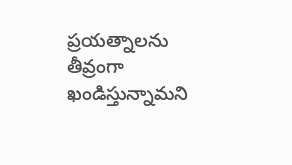ప్రయత్నాలను తీవ్రంగా ఖండిస్తున్నామని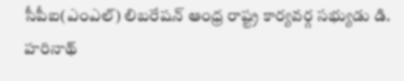సీపీఐ(ఎంఎల్) లిబరేషన్ ఆంధ్ర రాష్ట్ర కార్యవర్గ సభ్యుడు డి. హరినాథ్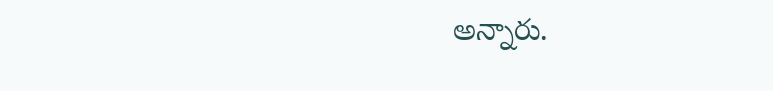అన్నారు.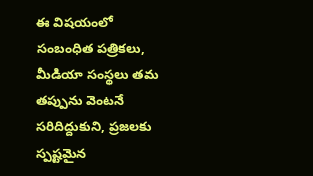ఈ విషయంలో సంబంధిత పత్రికలు, మీడియా సంస్థలు తమ తప్పును వెంటనే సరిదిద్దుకుని, ప్రజలకు స్పష్టమైన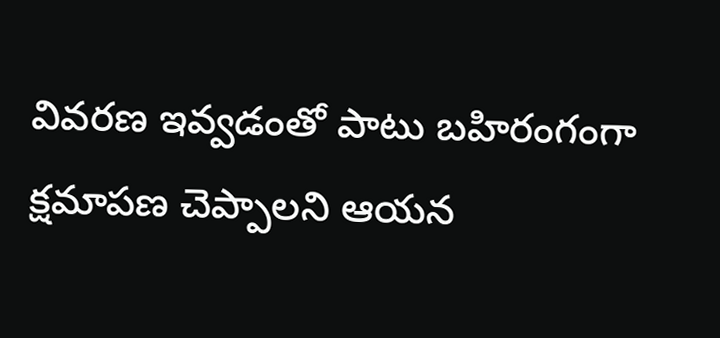వివరణ ఇవ్వడంతో పాటు బహిరంగంగా క్షమాపణ చెప్పాలని ఆయన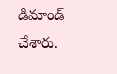డిమాండ్ చేశారు.